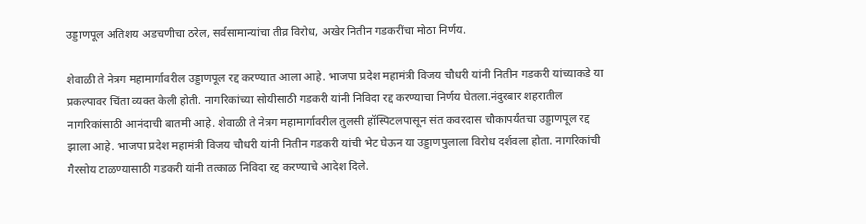उड्डाणपूल अतिशय अडचणीचा ठरेल, सर्वसामान्यांचा तीव्र विरोध, अखेर नितीन गडकरींचा मोठा निर्णय.

शेवाळी ते नेत्रग महामार्गावरील उड्डाणपूल रद्द करण्यात आला आहे. भाजपा प्रदेश महामंत्री विजय चौधरी यांनी नितीन गडकरी यांच्याकडे या प्रकल्पावर चिंता व्यक्त केली होती. नागरिकांच्या सोयीसाठी गडकरी यांनी निविदा रद्द करण्याचा निर्णय घेतला.नंदुरबार शहरातील नागरिकांसाठी आनंदाची बातमी आहे. शेवाळी ते नेत्रग महामार्गावरील तुलसी हॉस्पिटलपासून संत कवरदास चौकापर्यंतचा उड्डाणपूल रद्द झाला आहे. भाजपा प्रदेश महामंत्री विजय चौधरी यांनी नितीन गडकरी यांची भेट घेऊन या उड्डाणपुलाला विरोध दर्शवला होता. नागरिकांची गैरसोय टाळण्यासाठी गडकरी यांनी तत्काळ निविदा रद्द करण्याचे आदेश दिले.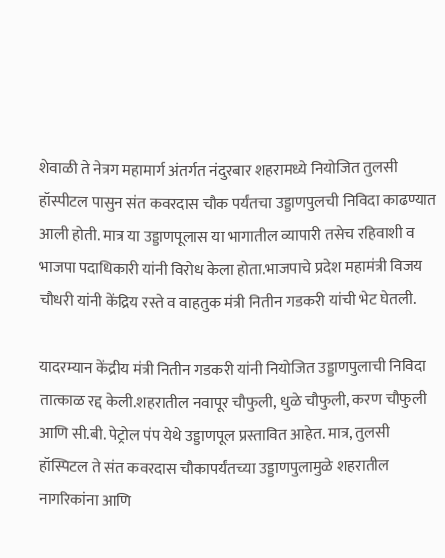शेवाळी ते नेत्रग महामार्ग अंतर्गत नंदुरबार शहरामध्ये नियोजित तुलसी हॉस्पीटल पासुन संत कवरदास चौक पर्यंतचा उड्डाणपुलची निविदा काढण्यात आली होती. मात्र या उड्डाणपूलास या भागातील व्यापारी तसेच रहिवाशी व भाजपा पदाधिकारी यांनी विरोध केला होता.भाजपाचे प्रदेश महामंत्री विजय चौधरी यांनी केंद्रिय रस्ते व वाहतुक मंत्री नितीन गडकरी यांची भेट घेतली.

यादरम्यान केंद्रीय मंत्री नितीन गडकरी यांनी नियोजित उड्डाणपुलाची निविदा तात्काळ रद्द केली.शहरातील नवापूर चौफुली, धुळे चौफुली, करण चौफुली आणि सी.बी. पेट्रोल पंप येथे उड्डाणपूल प्रस्तावित आहेत. मात्र, तुलसी हॉस्पिटल ते संत कवरदास चौकापर्यंतच्या उड्डाणपुलामुळे शहरातील नागरिकांना आणि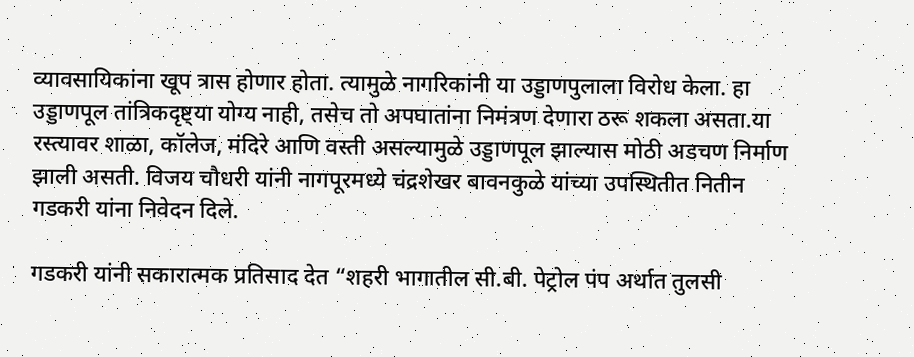व्यावसायिकांना खूप त्रास होणार होता. त्यामुळे नागरिकांनी या उड्डाणपुलाला विरोध केला. हा उड्डाणपूल तांत्रिकदृष्ट्या योग्य नाही, तसेच तो अपघातांना निमंत्रण देणारा ठरू शकला असता.या रस्त्यावर शाळा, कॉलेज, मंदिरे आणि वस्ती असल्यामुळे उड्डाणपूल झाल्यास मोठी अडचण निर्माण झाली असती. विजय चौधरी यांनी नागपूरमध्ये चंद्रशेखर बावनकुळे यांच्या उपस्थितीत नितीन गडकरी यांना निवेदन दिले.

गडकरी यांनी सकारात्मक प्रतिसाद देत “शहरी भागातील सी.बी. पेट्रोल पंप अर्थात तुलसी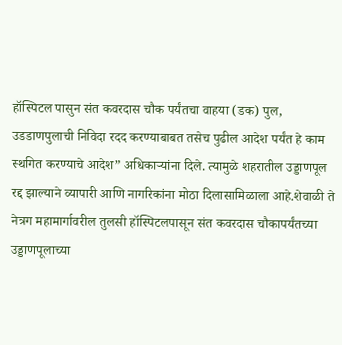हॉस्पिटल पासुन संत कवरदास चौक पर्यंतचा वाहया (डक) पुल, उडडाणपुलाची निविदा रदद करण्याबाबत तसेच पुढील आदेश पर्यंत हे काम स्थगित करण्याचे आदेश” अधिकाऱ्यांना दिले. त्यामुळे शहरातील उड्डाणपूल रद्द झाल्याने व्यापारी आणि नागरिकांना मोठा दिलासामिळाला आहे.शेवाळी ते नेत्रग महामार्गावरील तुलसी हॉस्पिटलपासून संत कवरदास चौकापर्यंतच्या उड्डाणपूलाच्या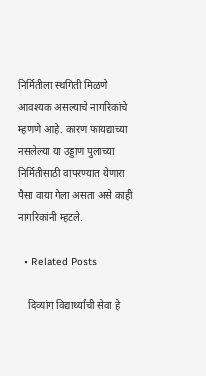निर्मितीला स्थगिती मिळणे आवश्यक असल्याचे नागरिकांचे म्हणणे आहे. कारण फायद्याच्या नसलेल्या या उड्डाण पुलाच्या निर्मितीसाठी वापरण्यात येणारा पैसा वाया गेला असता असे काही नागरिकांनी म्हटले.

  • Related Posts

    दिव्यांग विद्यार्थ्यांची सेवा हे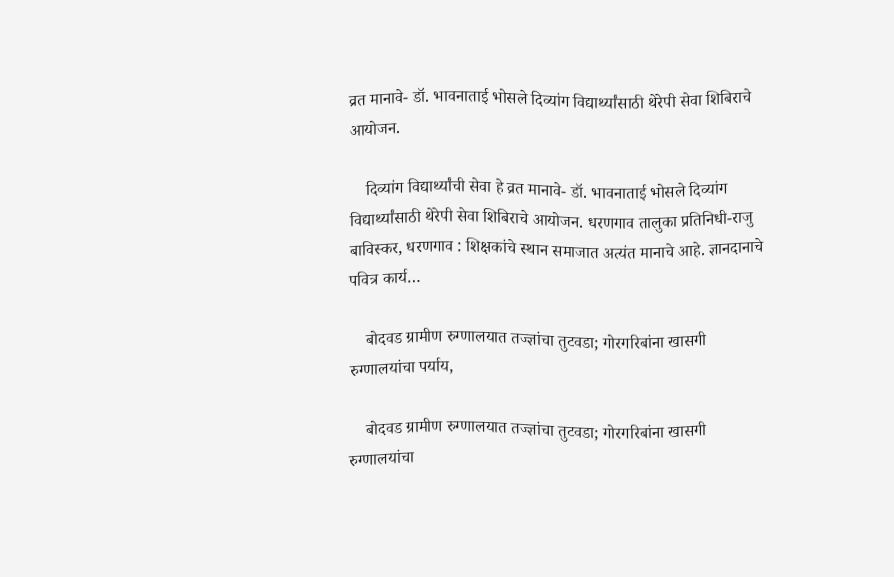व्रत मानावे- डॉ. भावनाताई भोसले दिव्यांग विद्यार्थ्यांसाठी थेरेपी सेवा शिबिराचे आयोजन.

    दिव्यांग विद्यार्थ्यांची सेवा हे व्रत मानावे- डॉ. भावनाताई भोसले दिव्यांग विद्यार्थ्यांसाठी थेरेपी सेवा शिबिराचे आयोजन. धरणगाव तालुका प्रतिनिधी-राजु बाविस्कर, धरणगाव : शिक्षकांचे स्थान समाजात अत्यंत मानाचे आहे. ज्ञानदानाचे पवित्र कार्य…

    बोदवड ग्रामीण रुग्णालयात तज्ज्ञांचा तुटवडा; गोरगरिबांना खासगी रुग्णालयांचा पर्याय,

    बोदवड ग्रामीण रुग्णालयात तज्ज्ञांचा तुटवडा; गोरगरिबांना खासगी रुग्णालयांचा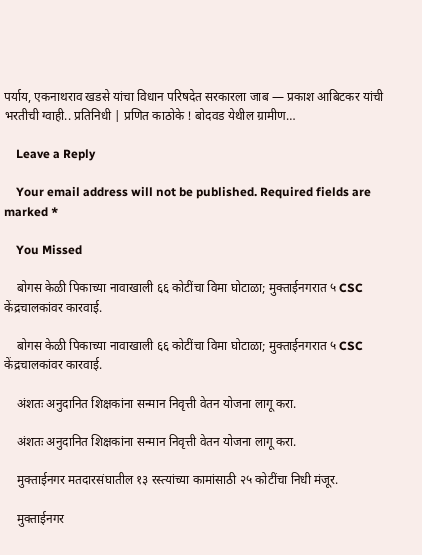पर्याय, एकनाथराव खडसे यांचा विधान परिषदेत सरकारला जाब — प्रकाश आबिटकर यांची भरतीची ग्वाही.. प्रतिनिधी | प्रणित काठोके ! बोदवड येथील ग्रामीण…

    Leave a Reply

    Your email address will not be published. Required fields are marked *

    You Missed

    बोगस केळी पिकाच्या नावाखाली ६६ कोटींचा विमा घोटाळा; मुक्ताईनगरात ५ CSC केंद्रचालकांवर कारवाई.

    बोगस केळी पिकाच्या नावाखाली ६६ कोटींचा विमा घोटाळा; मुक्ताईनगरात ५ CSC केंद्रचालकांवर कारवाई.

    अंशतः अनुदानित शिक्षकांना सन्मान निवृत्ती वेतन योजना लागू करा.

    अंशतः अनुदानित शिक्षकांना सन्मान निवृत्ती वेतन योजना लागू करा.

    मुक्ताईनगर मतदारसंघातील १३ रस्त्यांच्या कामांसाठी २५ कोटींचा निधी मंजूर.

    मुक्ताईनगर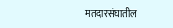मतदारसंघातील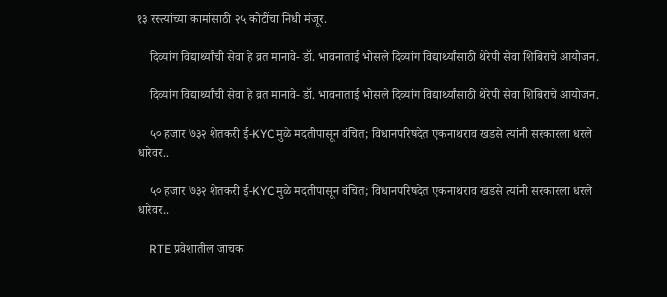१३ रस्त्यांच्या कामांसाठी २५ कोटींचा निधी मंजूर.

    दिव्यांग विद्यार्थ्यांची सेवा हे व्रत मानावे- डॉ. भावनाताई भोसले दिव्यांग विद्यार्थ्यांसाठी थेरेपी सेवा शिबिराचे आयोजन.

    दिव्यांग विद्यार्थ्यांची सेवा हे व्रत मानावे- डॉ. भावनाताई भोसले दिव्यांग विद्यार्थ्यांसाठी थेरेपी सेवा शिबिराचे आयोजन.

    ५० हजार ७३२ शेतकरी ई-KYCमुळे मदतीपासून वंचित; विधानपरिषदेत एकनाथराव खडसे त्यांनी सरकारला धरले धारेवर..

    ५० हजार ७३२ शेतकरी ई-KYCमुळे मदतीपासून वंचित; विधानपरिषदेत एकनाथराव खडसे त्यांनी सरकारला धरले धारेवर..

    RTE प्रवेशातील जाचक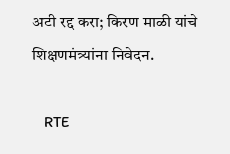अटी रद्द करा; किरण माळी यांचे शिक्षणमंत्र्यांना निवेदन.

    RTE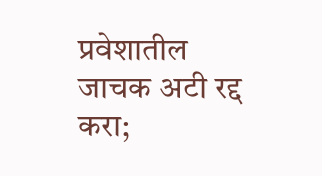प्रवेशातील जाचक अटी रद्द करा;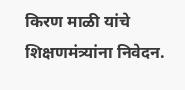किरण माळी यांचे शिक्षणमंत्र्यांना निवेदन.